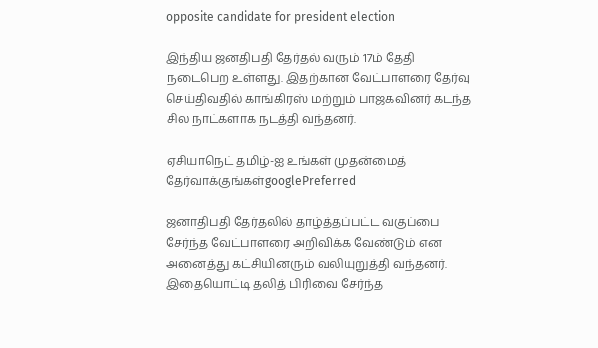opposite candidate for president election

இந்திய ஜனதிபதி தேர்தல் வரும் 17ம் தேதி நடைபெற உள்ளது. இதற்கான வேட்பாளரை தேர்வு செய்திவதில் காங்கிரஸ் மற்றும் பாஜகவினர் கடந்த சில நாட்களாக நடத்தி வந்தனர்.

ஏசியாநெட் தமிழ்-ஐ உங்கள் முதன்மைத் தேர்வாக்குங்கள்googlePreferred

ஜனாதிபதி தேர்தலில் தாழ்த்தப்பட்ட வகுப்பை சேர்ந்த வேட்பாளரை அறிவிக்க வேண்டும் என அனைத்து கட்சியினரும் வலியுறுத்தி வந்தனர். இதையொட்டி தலித் பிரிவை சேர்ந்த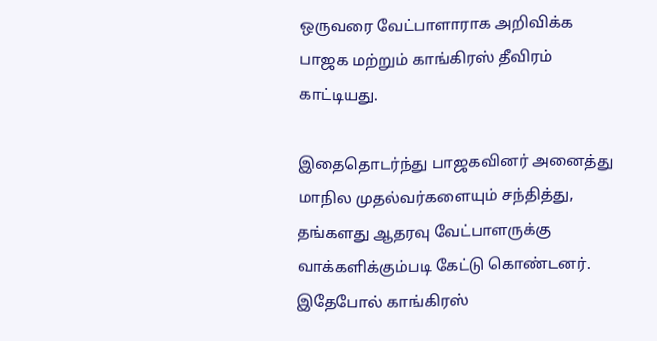ஒருவரை வேட்பாளாராக அறிவிக்க பாஜக மற்றும் காங்கிரஸ் தீவிரம் காட்டியது.

இதைதொடர்ந்து பாஜகவினர் அனைத்து மாநில முதல்வர்களையும் சந்தித்து, தங்களது ஆதரவு வேட்பாளருக்கு வாக்களிக்கும்படி கேட்டு கொண்டனர். இதேபோல் காங்கிரஸ்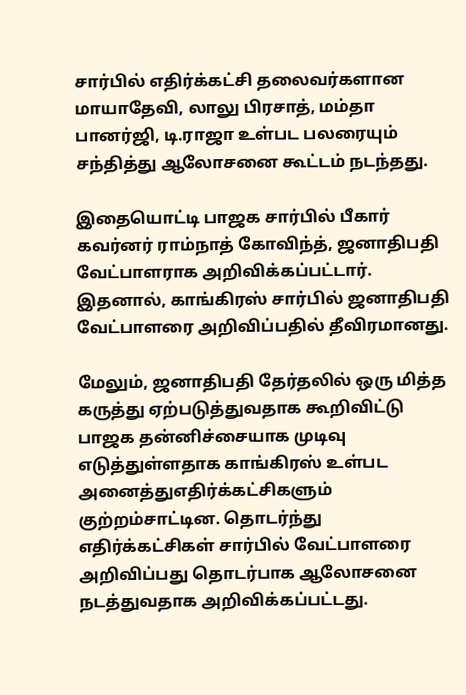சார்பில் எதிர்க்கட்சி தலைவர்களான மாயாதேவி, லாலு பிரசாத், மம்தா பானர்ஜி, டி.ராஜா உள்பட பலரையும் சந்தித்து ஆலோசனை கூட்டம் நடந்தது.

இதையொட்டி பாஜக சார்பில் பீகார் கவர்னர் ராம்நாத் கோவிந்த், ஜனாதிபதி வேட்பாளராக அறிவிக்கப்பட்டார். இதனால், காங்கிரஸ் சார்பில் ஜனாதிபதி வேட்பாளரை அறிவிப்பதில் தீவிரமானது.

மேலும், ஜனாதிபதி தேர்தலில் ஒரு மித்த கருத்து ஏற்படுத்துவதாக கூறிவிட்டு பாஜக தன்னிச்சையாக முடிவு எடுத்துள்ளதாக காங்கிரஸ் உள்பட அனைத்துஎதிர்க்கட்சிகளும் குற்றம்சாட்டின. தொடர்ந்து எதிர்க்கட்சிகள் சார்பில் வேட்பாளரை அறிவிப்பது தொடர்பாக ஆலோசனை நடத்துவதாக அறிவிக்கப்பட்டது.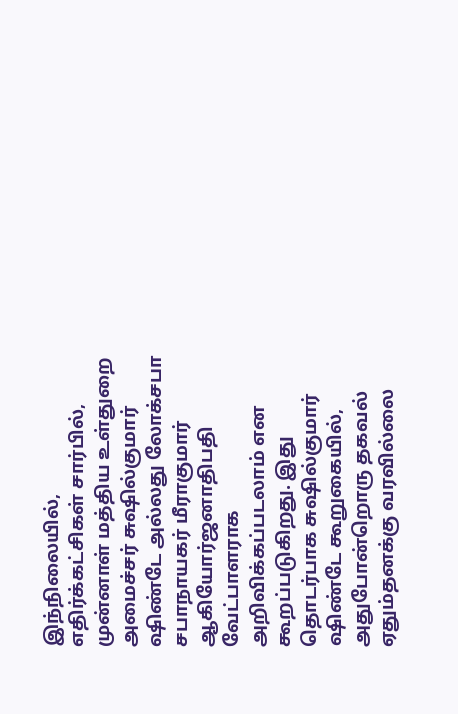இந்நிலையில், எதிர்க்கட்சிகள் சார்பில், முன்னாள் மத்திய உள்துறை அமைச்சர் சுஷில்குமார் ஷிண்டே அல்லது லோக்சபா சபாநாயகர் மீராகுமார் ஆகியோர்ஜனாதிபதி வேட்பாளராக அறிவிக்கப்படலாம் என கூறப்படுகிறது. இது தொடர்பாக சுஷில்குமார் ஷிண்டே கூறுகையில், அதுபோன்றொரு தகவல் ஏதும்தனக்கு வரவில்லை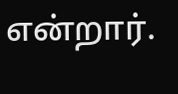என்றார்.